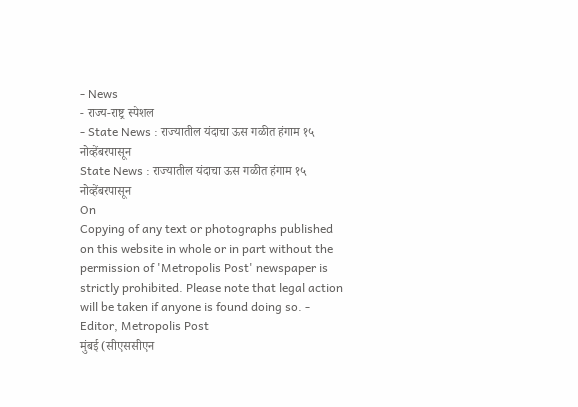- News
- राज्य-राष्ट्र स्पेशल
- State News : राज्यातील यंदाचा ऊस गळीत हंगाम १५ नोव्हेंबरपासून
State News : राज्यातील यंदाचा ऊस गळीत हंगाम १५ नोव्हेंबरपासून
On
Copying of any text or photographs published on this website in whole or in part without the permission of 'Metropolis Post' newspaper is strictly prohibited. Please note that legal action will be taken if anyone is found doing so. - Editor, Metropolis Post
मुंबई (सीएससीएन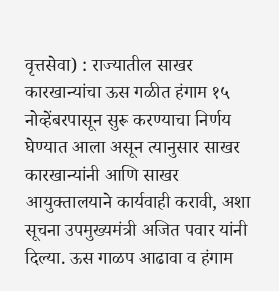वृत्तसेवा) : राज्यातील साखर कारखान्यांचा ऊस गळीत हंगाम १५ नोव्हेंबरपासून सुरू करण्याचा निर्णय घेण्यात आला असून त्यानुसार साखर कारखान्यांनी आणि साखर आयुक्तालयाने कार्यवाही करावी, अशा सूचना उपमुख्यमंत्री अजित पवार यांनी दिल्या. ऊस गाळप आढावा व हंगाम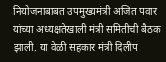नियोजनाबाबत उपमुख्यमंत्री अजित पवार यांच्या अध्यक्षतेखाली मंत्री समितीची बैठक झाली. या वेळी सहकार मंत्री दिलीप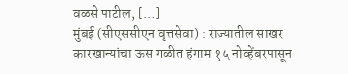वळसे पाटील, […]
मुंबई (सीएससीएन वृत्तसेवा) : राज्यातील साखर कारखान्यांचा ऊस गळीत हंगाम १५ नोव्हेंबरपासून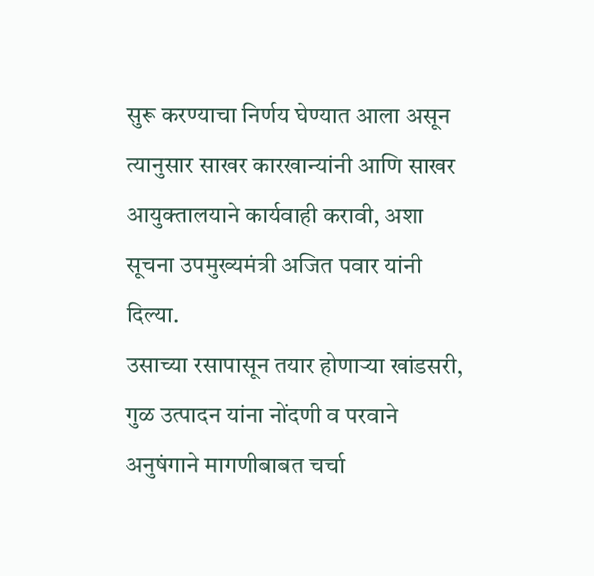सुरू करण्याचा निर्णय घेण्यात आला असून त्यानुसार साखर कारखान्यांनी आणि साखर आयुक्तालयाने कार्यवाही करावी, अशा सूचना उपमुख्यमंत्री अजित पवार यांनी दिल्या.
उसाच्या रसापासून तयार होणाऱ्या खांडसरी, गुळ उत्पादन यांना नोंदणी व परवाने अनुषंगाने मागणीबाबत चर्चा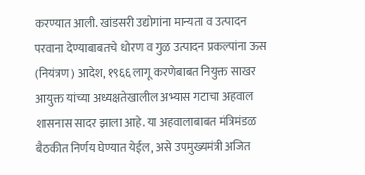करण्यात आली. खांडसरी उद्योगांना मान्यता व उत्पादन परवाना देण्याबाबतचे धोरण व गुळ उत्पादन प्रकल्पांना ऊस (नियंत्रण) आदेश, १९६६ लागू करणेबाबत नियुक्त साखर आयुक्त यांच्या अध्यक्षतेखालील अभ्यास गटाचा अहवाल शासनास सादर झाला आहे. या अहवालाबाबत मंत्रिमंडळ बैठकीत निर्णय घेण्यात येईल, असे उपमुख्यमंत्री अजित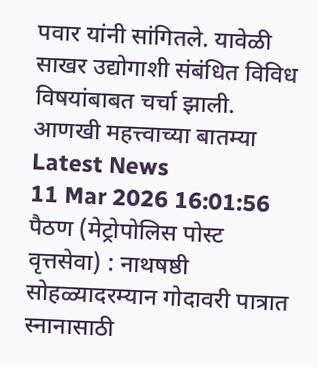पवार यांनी सांगितले. यावेळी साखर उद्योगाशी संबंधित विविध विषयांबाबत चर्चा झाली.
आणखी महत्त्वाच्या बातम्या
Latest News
11 Mar 2026 16:01:56
पैठण (मेट्रोपोलिस पोस्ट वृत्तसेवा) : नाथषष्ठी सोहळ्यादरम्यान गोदावरी पात्रात स्नानासाठी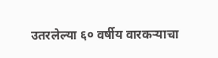उतरलेल्या ६० वर्षीय वारकऱ्याचा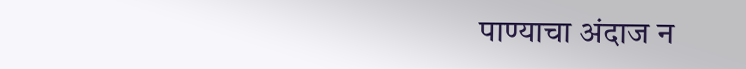पाण्याचा अंदाज न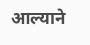आल्याने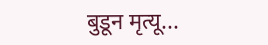बुडून मृत्यू...